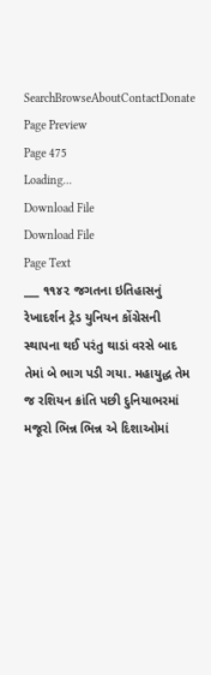SearchBrowseAboutContactDonate
Page Preview
Page 475
Loading...
Download File
Download File
Page Text
___ ૧૧૪૨ જગતના ઇતિહાસનું રેખાદર્શન ટ્રેડ યુનિયન કોંગ્રેસની સ્થાપના થઈ પરંતુ થાડાં વરસે બાદ તેમાં બે ભાગ પડી ગયા. મહાયુદ્ધ તેમ જ રશિયન ક્રાંતિ પછી દુનિયાભરમાં મજૂરો ભિન્ન ભિન્ન એ દિશાઓમાં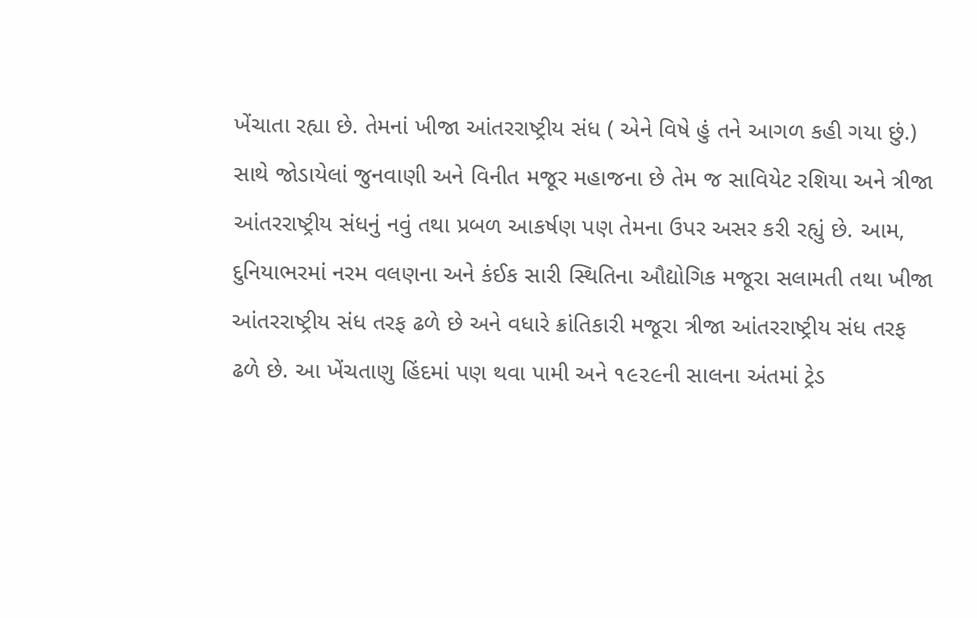ખેંચાતા રહ્યા છે. તેમનાં ખીજા આંતરરાષ્ટ્રીય સંધ ( એને વિષે હું તને આગળ કહી ગયા છું.) સાથે જોડાયેલાં જુનવાણી અને વિનીત મજૂર મહાજના છે તેમ જ સાવિયેટ રશિયા અને ત્રીજા આંતરરાષ્ટ્રીય સંધનું નવું તથા પ્રબળ આકર્ષણ પણ તેમના ઉપર અસર કરી રહ્યું છે. આમ, દુનિયાભરમાં નરમ વલણના અને કંઈક સારી સ્થિતિના ઔદ્યોગિક મજૂરા સલામતી તથા ખીજા આંતરરાષ્ટ્રીય સંધ તરફ ઢળે છે અને વધારે ક્રાંતિકારી મજૂરા ત્રીજા આંતરરાષ્ટ્રીય સંધ તરફ ઢળે છે. આ ખેંચતાણુ હિંદમાં પણ થવા પામી અને ૧૯૨૯ની સાલના અંતમાં ટ્રેડ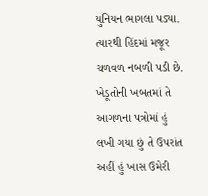યુનિયન ભાગલા પડ્યા. ત્યારથી હિંદમાં મજૂર ચળવળ નબળી પડી છે. ખેડૂતોની ખબતમાં તે આગળના પત્રોમાં હું લખી ગયા છું તે ઉપરાંત અહીં હું ખાસ ઉમેરી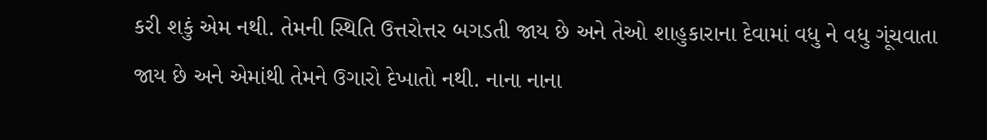કરી શકું એમ નથી. તેમની સ્થિતિ ઉત્તરોત્તર બગડતી જાય છે અને તેઓ શાહુકારાના દેવામાં વધુ ને વધુ ગૂંચવાતા જાય છે અને એમાંથી તેમને ઉગારો દેખાતો નથી. નાના નાના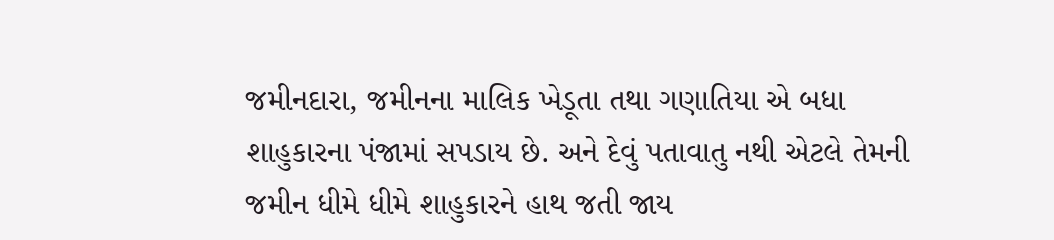જમીનદારા, જમીનના માલિક ખેડૂતા તથા ગણાતિયા એ બધા શાહુકારના પંજામાં સપડાય છે. અને દેવું પતાવાતુ નથી એટલે તેમની જમીન ધીમે ધીમે શાહુકારને હાથ જતી જાય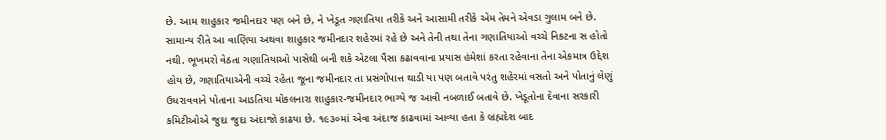છે. આમ શાહુકાર જમીનદાર પણ બને છે, ને ખેડૂત ગણાતિયા તરીકે અને આસામી તરીકે એમ તેમને એવડા ગુલામ બને છે. સામાન્ય રીતે આ વાણિયા અથવા શાહુકાર જમીનદાર શહેરમાં રહે છે અને તેની તથા તેના ગણાતિયાઓ વચ્ચે નિકટના સ હોતો નથી. ભૂખમરો વેઠતા ગણાતિયાઓ પાસેથી બની શકે એટલા પૈસા કઢાવવાના પ્રયાસ હંમેશાં કરતા રહેવાના તેના એકમાત્ર ઉદ્દેશ હોય છે, ગણાતિયાએની વચ્ચે રહેતા જૂના જમીનદાર તા પ્રસંગોપાત્ત થાડી યા પણ બતાવે પરંતુ શહેરમાં વસતો અને પોતાનું લેણું ઉધરાવવાને પોતાના આડતિયા મોકલનારા શાહુકાર-જમીનદાર ભાગ્યે જ આવી નબળાઈ બતાવે છે. ખેડૂતોના દેવાના સરકારી કમિટીઓએ જુદા જુદા અંદાજો કાઢયા છે. ૧૯૩૦માં એવા અંદાજ કાઢવામાં આવ્યા હતા કે બ્રહ્મદેશ બાદ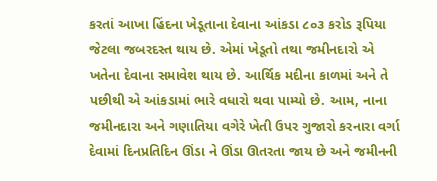કરતાં આખા હિંદના ખેડૂતાના દેવાના આંકડા ૮૦૩ કરોડ રૂપિયા જેટલા જબરદસ્ત થાય છે. એમાં ખેડૂતો તથા જમીનદારો એ ખતેના દેવાના સમાવેશ થાય છે. આર્થિક મદીના કાળમાં અને તે પછીથી એ આંકડામાં ભારે વધારો થવા પામ્યો છે. આમ, નાના જમીનદારા અને ગણાતિયા વગેરે ખેતી ઉપર ગુજારો કરનારા વર્ગા દેવામાં દિનપ્રતિદિન ઊંડા ને ઊંડા ઊતરતા જાય છે અને જમીનની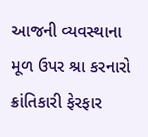આજની વ્યવસ્થાના મૂળ ઉપર શ્રા કરનારો ક્રાંતિકારી ફેરફાર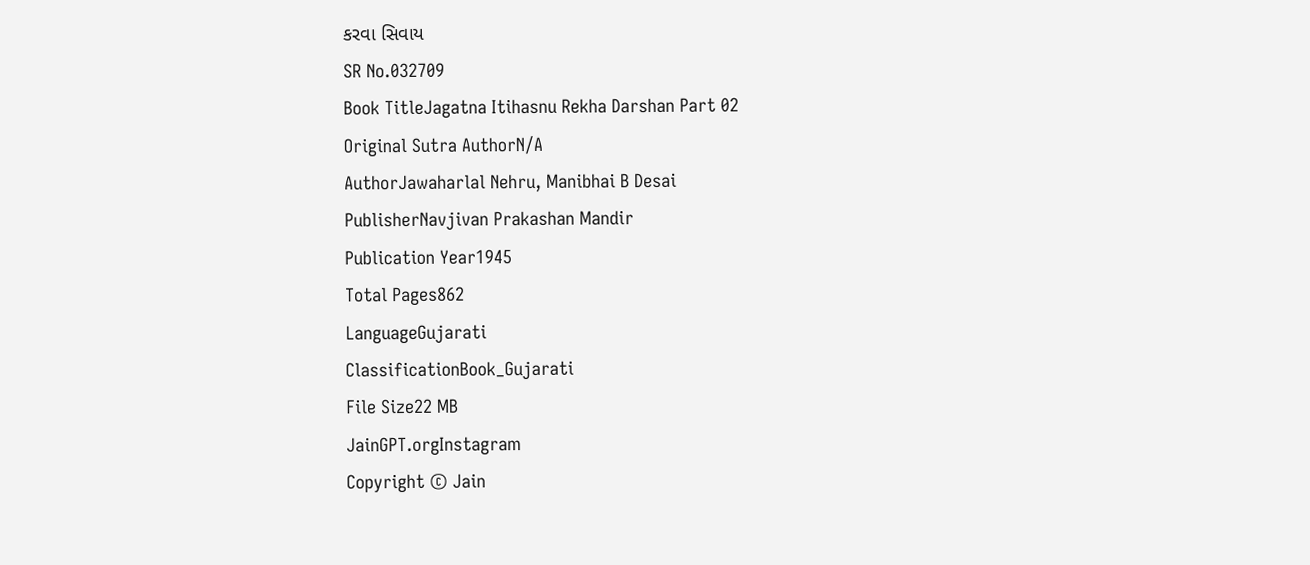કરવા સિવાય
SR No.032709
Book TitleJagatna Itihasnu Rekha Darshan Part 02
Original Sutra AuthorN/A
AuthorJawaharlal Nehru, Manibhai B Desai
PublisherNavjivan Prakashan Mandir
Publication Year1945
Total Pages862
LanguageGujarati
ClassificationBook_Gujarati
File Size22 MB
JainGPT.orgInstagram
Copyright © Jain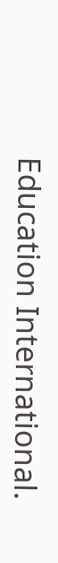Education International.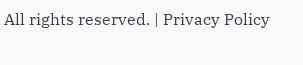All rights reserved. | Privacy Policy